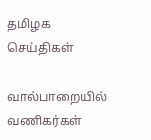தமிழக செய்திகள்

வால்பாறையில் வணிகர்கள்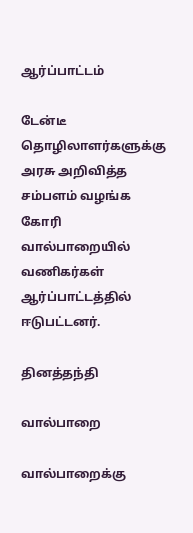ஆர்ப்பாட்டம்

டேன்டீ தொழிலாளர்களுக்கு அரசு அறிவித்த சம்பளம் வழங்க கோரி வால்பாறையில் வணிகர்கள் ஆர்ப்பாட்டத்தில் ஈடுபட்டனர்.

தினத்தந்தி

வால்பாறை

வால்பாறைக்கு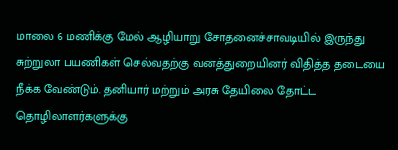மாலை 6 மணிக்கு மேல் ஆழியாறு சோதனைச்சாவடியில் இருந்து சுற்றுலா பயணிகள் செல்வதற்கு வனத்துறையினர் விதித்த தடையை நீக்க வேண்டும். தனியார் மற்றும் அரசு தேயிலை தோட்ட தொழிலாளர்களுக்கு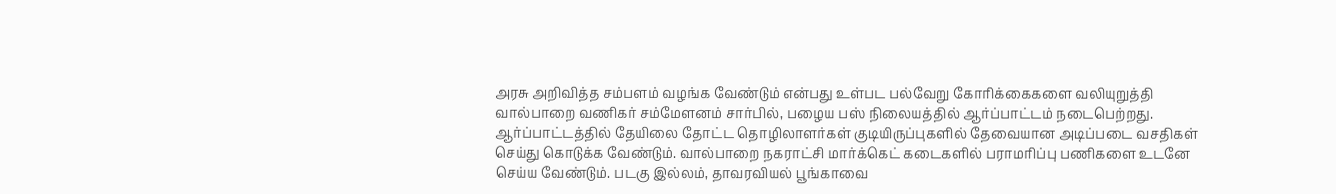அரசு அறிவித்த சம்பளம் வழங்க வேண்டும் என்பது உள்பட பல்வேறு கோரிக்கைகளை வலியுறுத்தி வால்பாறை வணிகர் சம்மேளனம் சார்பில், பழைய பஸ் நிலையத்தில் ஆர்ப்பாட்டம் நடைபெற்றது. ஆர்ப்பாட்டத்தில் தேயிலை தோட்ட தொழிலாளர்கள் குடியிருப்புகளில் தேவையான அடிப்படை வசதிகள் செய்து கொடுக்க வேண்டும். வால்பாறை நகராட்சி மார்க்கெட் கடைகளில் பராமரிப்பு பணிகளை உடனே செய்ய வேண்டும். படகு இல்லம், தாவரவியல் பூங்காவை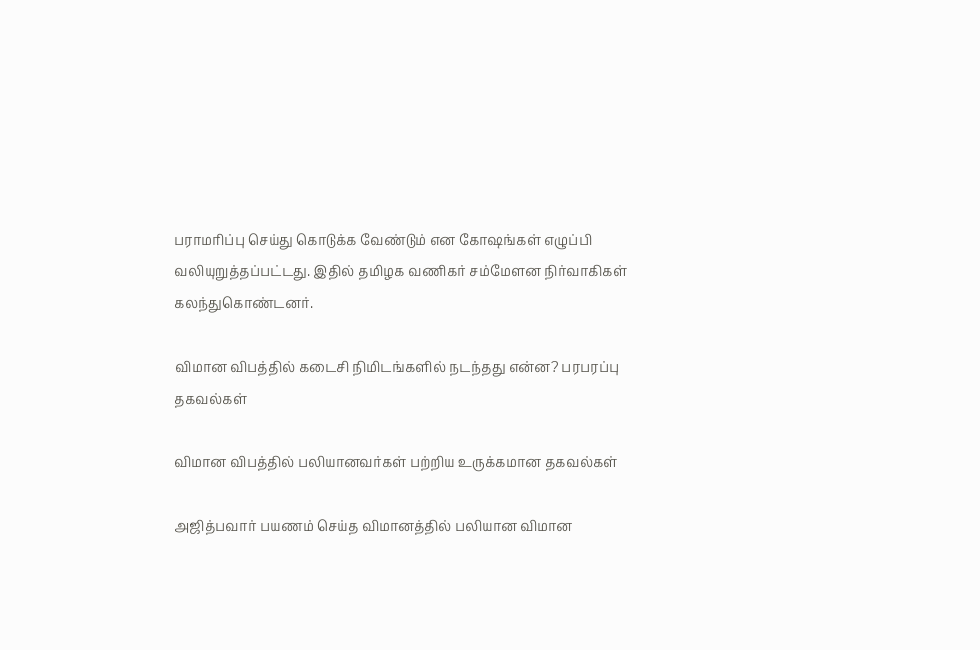பராமரிப்பு செய்து கொடுக்க வேண்டும் என கோஷங்கள் எழுப்பி வலியுறுத்தப்பட்டது. இதில் தமிழக வணிகர் சம்மேளன நிர்வாகிகள் கலந்துகொண்டனர்.

விமான விபத்தில் கடைசி நிமிடங்களில் நடந்தது என்ன? பரபரப்பு தகவல்கள்

விமான விபத்தில் பலியானவர்கள் பற்றிய உருக்கமான தகவல்கள்

அஜித்பவார் பயணம் செய்த விமானத்தில் பலியான விமான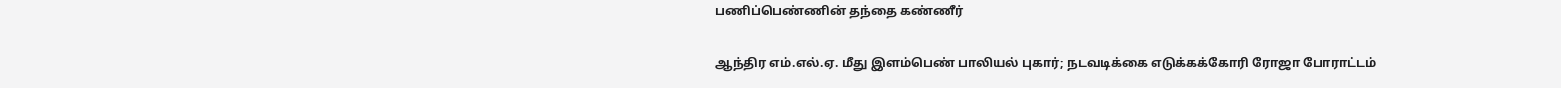பணிப்பெண்ணின் தந்தை கண்ணீர்

ஆந்திர எம்.எல்.ஏ. மீது இளம்பெண் பாலியல் புகார்; நடவடிக்கை எடுக்கக்கோரி ரோஜா போராட்டம்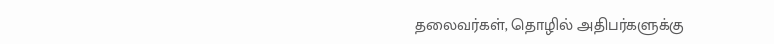தலைவர்கள், தொழில் அதிபர்களுக்கு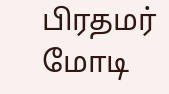பிரதமர் மோடி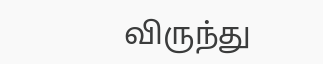விருந்து